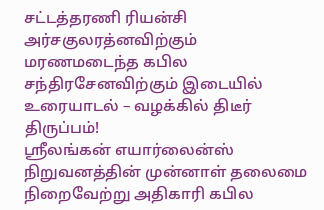சட்டத்தரணி ரியன்சி அர்சகுலரத்னவிற்கும் மரணமடைந்த கபில சந்திரசேனவிற்கும் இடையில் உரையாடல் – வழக்கில் திடீர் திருப்பம்!
ஸ்ரீலங்கன் எயார்லைன்ஸ் நிறுவனத்தின் முன்னாள் தலைமை நிறைவேற்று அதிகாரி கபில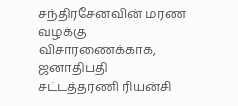சந்திரசேனவின் மரண வழக்கு விசாரணைக்காக, ஜனாதிபதி சட்டத்தரணி ரியன்சி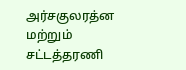அர்சகுலரத்ன மற்றும் சட்டத்தரணி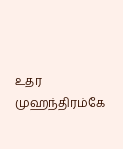உதர முஹந்திரம்கே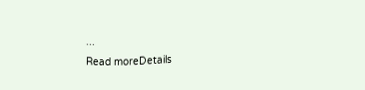...
Read moreDetails